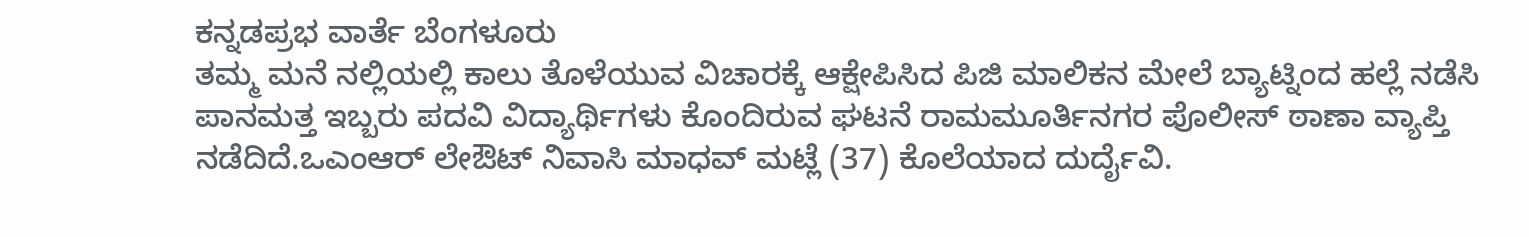ಕನ್ನಡಪ್ರಭ ವಾರ್ತೆ ಬೆಂಗಳೂರು
ತಮ್ಮ ಮನೆ ನಲ್ಲಿಯಲ್ಲಿ ಕಾಲು ತೊಳೆಯುವ ವಿಚಾರಕ್ಕೆ ಆಕ್ಷೇಪಿಸಿದ ಪಿಜಿ ಮಾಲಿಕನ ಮೇಲೆ ಬ್ಯಾಟ್ನಿಂದ ಹಲ್ಲೆ ನಡೆಸಿ ಪಾನಮತ್ತ ಇಬ್ಬರು ಪದವಿ ವಿದ್ಯಾರ್ಥಿಗಳು ಕೊಂದಿರುವ ಘಟನೆ ರಾಮಮೂರ್ತಿನಗರ ಪೊಲೀಸ್ ಠಾಣಾ ವ್ಯಾಪ್ತಿ ನಡೆದಿದೆ.ಒಎಂಆರ್ ಲೇಔಟ್ ನಿವಾಸಿ ಮಾಧವ್ ಮಟ್ಲೆ (37) ಕೊಲೆಯಾದ ದುರ್ದೈವಿ.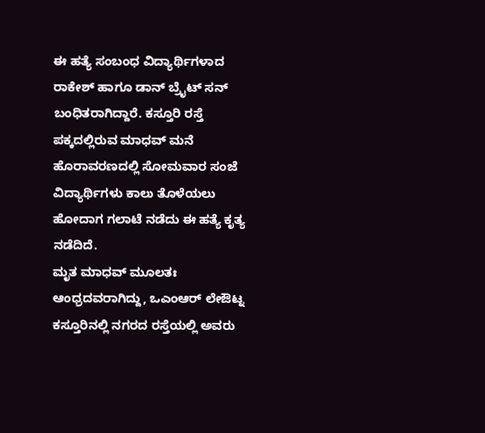ಈ ಹತ್ಯೆ ಸಂಬಂಧ ವಿದ್ಯಾರ್ಥಿಗಳಾದ ರಾಕೇಶ್ ಹಾಗೂ ಡಾನ್ ಬ್ರೈಟ್ ಸನ್ ಬಂಧಿತರಾಗಿದ್ದಾರೆ. ಕಸ್ತೂರಿ ರಸ್ತೆ ಪಕ್ಕದಲ್ಲಿರುವ ಮಾಧವ್ ಮನೆ ಹೊರಾವರಣದಲ್ಲಿ ಸೋಮವಾರ ಸಂಜೆ ವಿದ್ಯಾರ್ಥಿಗಳು ಕಾಲು ತೊಳೆಯಲು ಹೋದಾಗ ಗಲಾಟೆ ನಡೆದು ಈ ಹತ್ಯೆ ಕೃತ್ಯ ನಡೆದಿದೆ.
ಮೃತ ಮಾಧವ್ ಮೂಲತಃ ಆಂಧ್ರದವರಾಗಿದ್ದು, ಒಎಂಆರ್ ಲೇಔಟ್ನ ಕಸ್ತೂರಿನಲ್ಲಿ ನಗರದ ರಸ್ತೆಯಲ್ಲಿ ಅವರು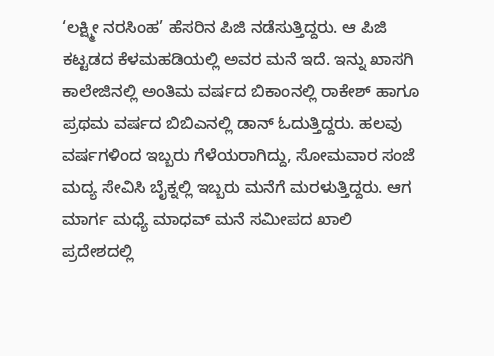‘ಲಕ್ಷ್ಮೀ ನರಸಿಂಹ’ ಹೆಸರಿನ ಪಿಜಿ ನಡೆಸುತ್ತಿದ್ದರು. ಆ ಪಿಜಿ ಕಟ್ಟಡದ ಕೆಳಮಹಡಿಯಲ್ಲಿ ಅವರ ಮನೆ ಇದೆ. ಇನ್ನು ಖಾಸಗಿ ಕಾಲೇಜಿನಲ್ಲಿ ಅಂತಿಮ ವರ್ಷದ ಬಿಕಾಂನಲ್ಲಿ ರಾಕೇಶ್ ಹಾಗೂ ಪ್ರಥಮ ವರ್ಷದ ಬಿಬಿಎನಲ್ಲಿ ಡಾನ್ ಓದುತ್ತಿದ್ದರು. ಹಲವು ವರ್ಷಗಳಿಂದ ಇಬ್ಬರು ಗೆಳೆಯರಾಗಿದ್ದು, ಸೋಮವಾರ ಸಂಜೆ ಮದ್ಯ ಸೇವಿಸಿ ಬೈಕ್ನಲ್ಲಿ ಇಬ್ಬರು ಮನೆಗೆ ಮರಳುತ್ತಿದ್ದರು. ಆಗ ಮಾರ್ಗ ಮಧ್ಯೆ ಮಾಧವ್ ಮನೆ ಸಮೀಪದ ಖಾಲಿ ಪ್ರದೇಶದಲ್ಲಿ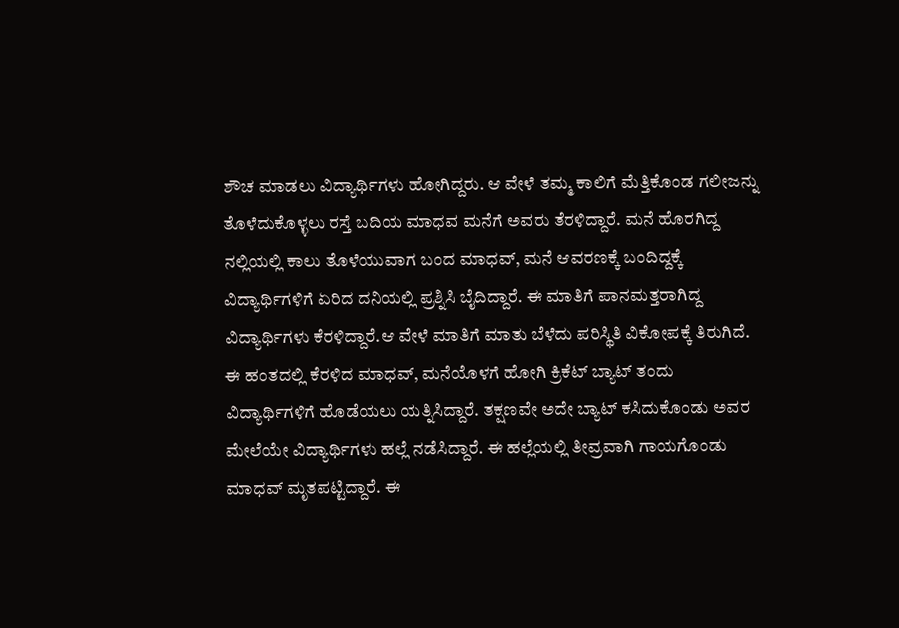ಶೌಚ ಮಾಡಲು ವಿದ್ಯಾರ್ಥಿಗಳು ಹೋಗಿದ್ದರು. ಆ ವೇಳೆ ತಮ್ಮ ಕಾಲಿಗೆ ಮೆತ್ತಿಕೊಂಡ ಗಲೀಜನ್ನು ತೊಳೆದುಕೊಳ್ಳಲು ರಸ್ತೆ ಬದಿಯ ಮಾಧವ ಮನೆಗೆ ಅವರು ತೆರಳಿದ್ದಾರೆ. ಮನೆ ಹೊರಗಿದ್ದ ನಲ್ಲಿಯಲ್ಲಿ ಕಾಲು ತೊಳೆಯುವಾಗ ಬಂದ ಮಾಧವ್, ಮನೆ ಆವರಣಕ್ಕೆ ಬಂದಿದ್ದಕ್ಕೆ ವಿದ್ಯಾರ್ಥಿಗಳಿಗೆ ಏರಿದ ದನಿಯಲ್ಲಿ ಪ್ರಶ್ನಿಸಿ ಬೈದಿದ್ದಾರೆ. ಈ ಮಾತಿಗೆ ಪಾನಮತ್ತರಾಗಿದ್ದ ವಿದ್ಯಾರ್ಥಿಗಳು ಕೆರಳಿದ್ದಾರೆ.ಆ ವೇಳೆ ಮಾತಿಗೆ ಮಾತು ಬೆಳೆದು ಪರಿಸ್ಥಿತಿ ವಿಕೋಪಕ್ಕೆ ತಿರುಗಿದೆ. ಈ ಹಂತದಲ್ಲಿ ಕೆರಳಿದ ಮಾಧವ್, ಮನೆಯೊಳಗೆ ಹೋಗಿ ಕ್ರಿಕೆಟ್ ಬ್ಯಾಟ್ ತಂದು ವಿದ್ಯಾರ್ಥಿಗಳಿಗೆ ಹೊಡೆಯಲು ಯತ್ನಿಸಿದ್ದಾರೆ. ತಕ್ಷಣವೇ ಅದೇ ಬ್ಯಾಟ್ ಕಸಿದುಕೊಂಡು ಅವರ ಮೇಲೆಯೇ ವಿದ್ಯಾರ್ಥಿಗಳು ಹಲ್ಲೆ ನಡೆಸಿದ್ದಾರೆ. ಈ ಹಲ್ಲೆಯಲ್ಲಿ ತೀವ್ರವಾಗಿ ಗಾಯಗೊಂಡು ಮಾಧವ್ ಮೃತಪಟ್ಟಿದ್ದಾರೆ. ಈ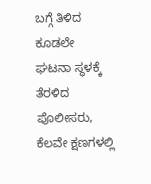ಬಗ್ಗೆ ತಿಳಿದ ಕೂಡಲೇ ಘಟನಾ ಸ್ಥಳಕ್ಕೆ ತೆರಳಿದ ಪೊಲೀಸರು, ಕೆಲವೇ ಕ್ಷಣಗಳಲ್ಲಿ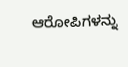ಆರೋಪಿಗಳನ್ನು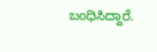ಬಂಧಿಸಿದ್ದಾರೆ.